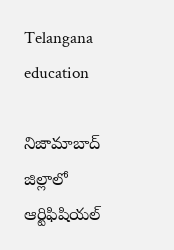Telangana education

నిజామాబాద్ జిల్లాలో ఆర్టిఫిషియల్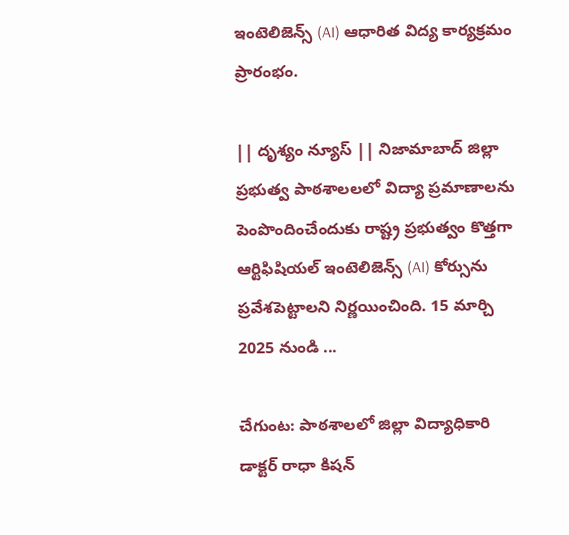ఇంటెలిజెన్స్ (AI) ఆధారిత విద్య కార్యక్రమం ప్రారంభం.

|| దృశ్యం న్యూస్ || నిజామాబాద్ జిల్లా ప్రభుత్వ పాఠశాలలలో విద్యా ప్రమాణాలను పెంపొందించేందుకు రాష్ట్ర ప్రభుత్వం కొత్తగా ఆర్టిఫిషియల్ ఇంటెలిజెన్స్ (AI) కోర్సును ప్రవేశపెట్టాలని నిర్ణయించింది. 15 మార్చి 2025 నుండి ...

చేగుంట: పాఠశాలలో జిల్లా విద్యాధికారి డాక్టర్ రాధా కిషన్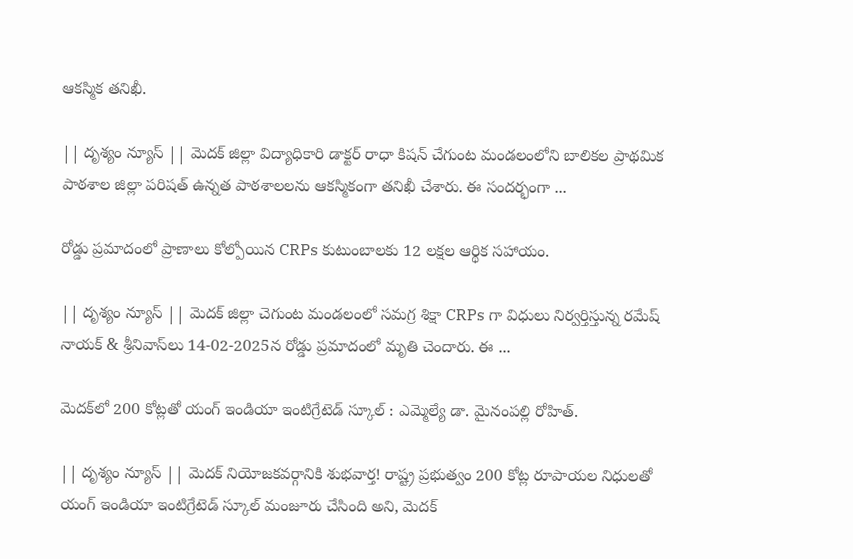ఆకస్మిక తనిఖీ.

|| దృశ్యం న్యూస్ || మెదక్ జిల్లా విద్యాధికారి డాక్టర్ రాధా కిషన్ చేగుంట మండలంలోని బాలికల ప్రాథమిక పాఠశాల జిల్లా పరిషత్ ఉన్నత పాఠశాలలను ఆకస్మికంగా తనిఖీ చేశారు. ఈ సందర్భంగా ...

రోడ్డు ప్రమాదంలో ప్రాణాలు కోల్పోయిన CRPs కుటుంబాలకు 12 లక్షల ఆర్థిక సహాయం.

|| దృశ్యం న్యూస్ || మెదక్ జిల్లా చెగుంట మండలంలో సమగ్ర శిక్షా CRPs గా విధులు నిర్వర్తిస్తున్న రమేష్ నాయక్ & శ్రీనివాస్‌లు 14-02-2025న రోడ్డు ప్రమాదంలో మృతి చెందారు. ఈ ...

మెదక్‌లో 200 కోట్లతో యంగ్ ఇండియా ఇంటిగ్రేటెడ్ స్కూల్ : ఎమ్మెల్యే డా. మైనంపల్లి రోహిత్.

|| దృశ్యం న్యూస్ || మెదక్ నియోజకవర్గానికి శుభవార్త! రాష్ట్ర ప్రభుత్వం 200 కోట్ల రూపాయల నిధులతో యంగ్ ఇండియా ఇంటిగ్రేటెడ్ స్కూల్ మంజూరు చేసింది అని, మెదక్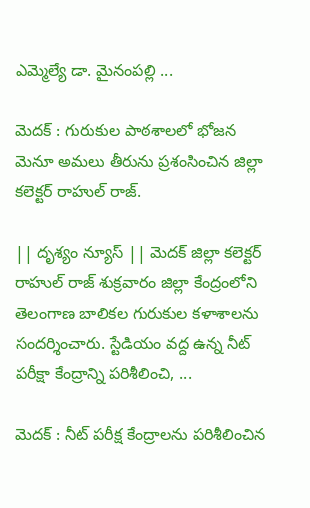ఎమ్మెల్యే డా. మైనంపల్లి ...

మెదక్ : గురుకుల పాఠశాలలో భోజన మెనూ అమలు తీరును ప్రశంసించిన జిల్లా కలెక్టర్ రాహుల్ రాజ్.

|| దృశ్యం న్యూస్ || మెదక్ జిల్లా కలెక్టర్ రాహుల్ రాజ్ శుక్రవారం జిల్లా కేంద్రంలోని తెలంగాణ బాలికల గురుకుల కళాశాలను సందర్శించారు. స్టేడియం వద్ద ఉన్న నీట్ పరీక్షా కేంద్రాన్ని పరిశీలించి, ...

మెదక్‌ : నీట్ పరీక్ష కేంద్రాలను పరిశీలించిన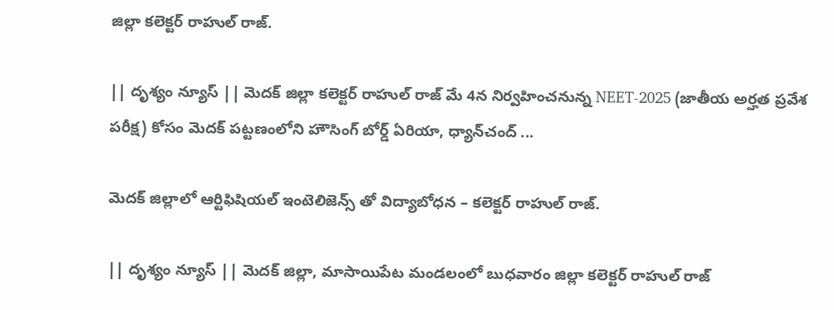జిల్లా కలెక్టర్ రాహుల్ రాజ్.

|| దృశ్యం న్యూస్ || మెదక్ జిల్లా కలెక్టర్ రాహుల్ రాజ్ మే 4న నిర్వహించనున్న NEET-2025 (జాతీయ అర్హత ప్రవేశ పరీక్ష) కోసం మెదక్ పట్టణంలోని హౌసింగ్ బోర్డ్ ఏరియా, ధ్యాన్‌చంద్ ...

మెదక్ జిల్లాలో ఆర్టిఫిషియల్ ఇంటెలిజెన్స్ తో విద్యాబోధన – కలెక్టర్ రాహుల్ రాజ్.

|| దృశ్యం న్యూస్ || మెదక్ జిల్లా, మాసాయిపేట మండలంలో బుధవారం జిల్లా కలెక్టర్ రాహుల్ రాజ్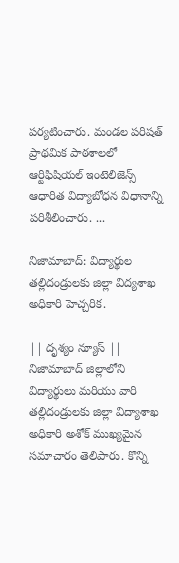పర్యటించారు. మండల పరిషత్ ప్రాథమిక పాఠశాలలో ఆర్టిఫిషియల్ ఇంటెలిజెన్స్ ఆధారిత విద్యాబోధన విధానాన్ని పరిశీలించారు. ...

నిజామాబాద్: విద్యార్థుల తల్లిదండ్రులకు జిల్లా విద్యశాఖ అధికారి హెచ్చరిక.

|| దృశ్యం న్యూస్ || నిజామాబాద్ జిల్లాలోని విద్యార్థులు మరియు వారి తల్లిదండ్రులకు జిల్లా విద్యాశాఖ అధికారి అశోక్ ముఖ్యమైన సమాచారం తెలిపారు. కొన్ని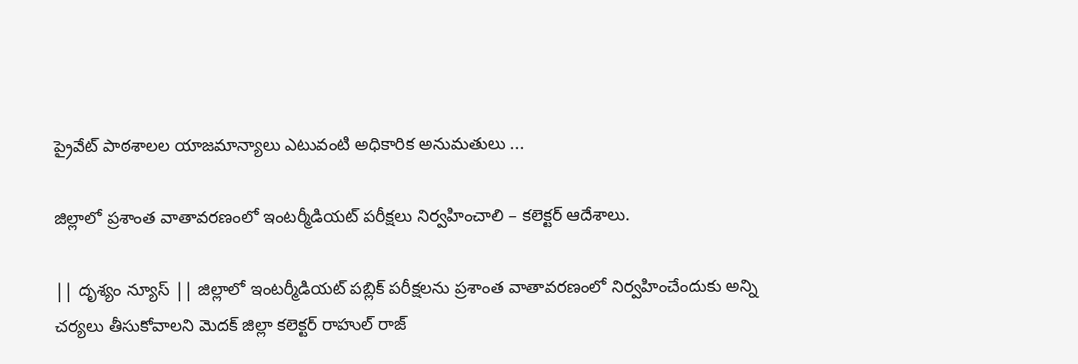ప్రైవేట్ పాఠశాలల యాజమాన్యాలు ఎటువంటి అధికారిక అనుమతులు ...

జిల్లాలో ప్రశాంత వాతావరణంలో ఇంటర్మీడియట్ పరీక్షలు నిర్వహించాలి – కలెక్టర్ ఆదేశాలు.

|| దృశ్యం న్యూస్ || జిల్లాలో ఇంటర్మీడియట్ పబ్లిక్ పరీక్షలను ప్రశాంత వాతావరణంలో నిర్వహించేందుకు అన్ని చర్యలు తీసుకోవాలని మెదక్ జిల్లా కలెక్టర్ రాహుల్ రాజ్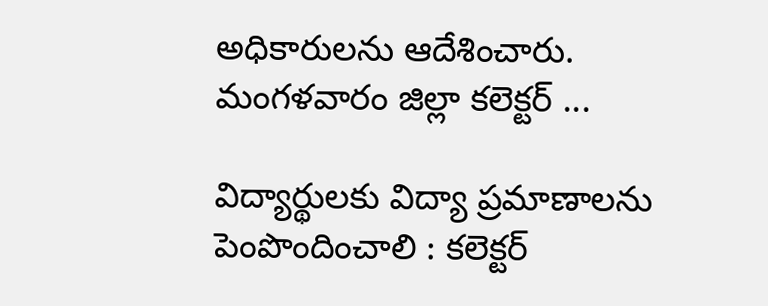అధికారులను ఆదేశించారు. మంగళవారం జిల్లా కలెక్టర్ ...

విద్యార్థులకు విద్యా ప్రమాణాలను పెంపొందించాలి : కలెక్టర్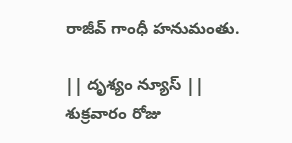రాజీవ్ గాంధీ హనుమంతు.

|| దృశ్యం న్యూస్ || శుక్రవారం రోజు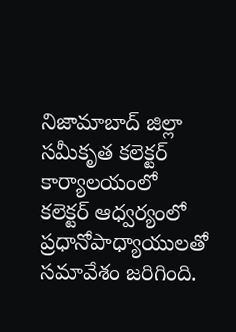నిజామాబాద్ జిల్లా సమీకృత కలెక్టర్ కార్యాలయంలో కలెక్టర్ ఆధ్వర్యంలో ప్రధానోపాధ్యాయులతో సమావేశం జరిగింది.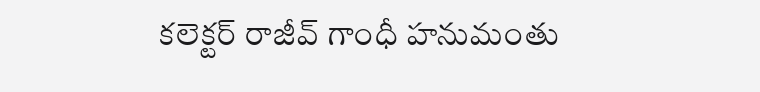కలెక్టర్ రాజీవ్ గాంధీ హనుమంతు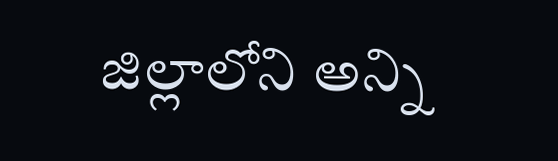జిల్లాలోని అన్ని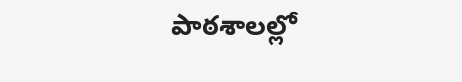పాఠశాలల్లో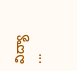విద్యా ...